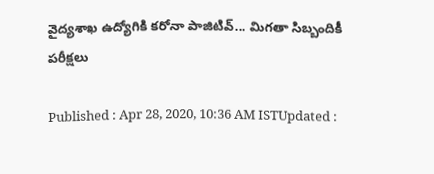వైద్యశాఖ ఉద్యోగికి కరోనా పాజిటివ్... మిగతా సిబ్బందికీ పరీక్షలు

Published : Apr 28, 2020, 10:36 AM ISTUpdated :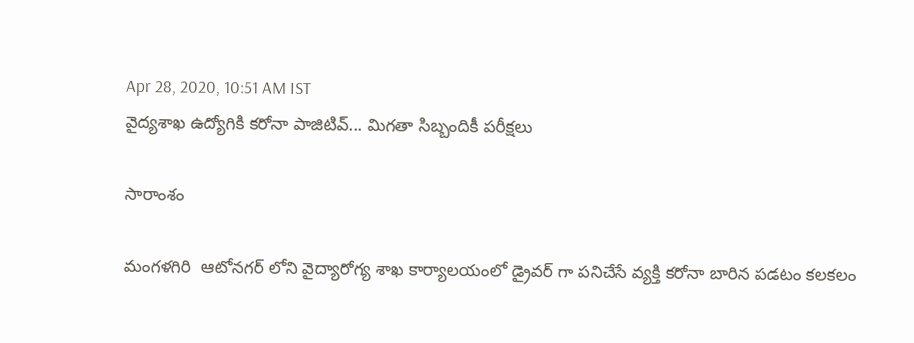Apr 28, 2020, 10:51 AM IST
వైద్యశాఖ ఉద్యోగికి కరోనా పాజిటివ్... మిగతా సిబ్బందికీ పరీక్షలు

సారాంశం

మంగళగిరి  ఆటోనగర్ లోని వైద్యారోగ్య శాఖ కార్యాలయంలో డ్రైవర్ గా పనిచేసే వ్యక్తి కరోనా బారిన పడటం కలకలం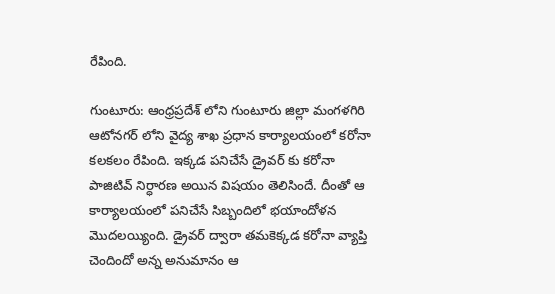రేపింది.

గుంటూరు: ఆంధ్రప్రదేశ్ లోని గుంటూరు జిల్లా మంగళగిరి ఆటోనగర్ లోని వైద్య శాఖ ప్రధాన కార్యాలయంలో కరోనా కలకలం రేపింది. ఇక్కడ పనిచేసే డ్రైవర్ కు కరోనా పాజిటివ్ నిర్ధారణ అయిన విషయం తెలిసిందే. దీంతో ఆ కార్యాలయంలో పనిచేసే సిబ్బందిలో భయాందోళన మొదలయ్యింది. డ్రైవర్ ద్వారా తమకెక్కడ కరోనా వ్యాప్తి చెందిందో అన్న అనుమానం ఆ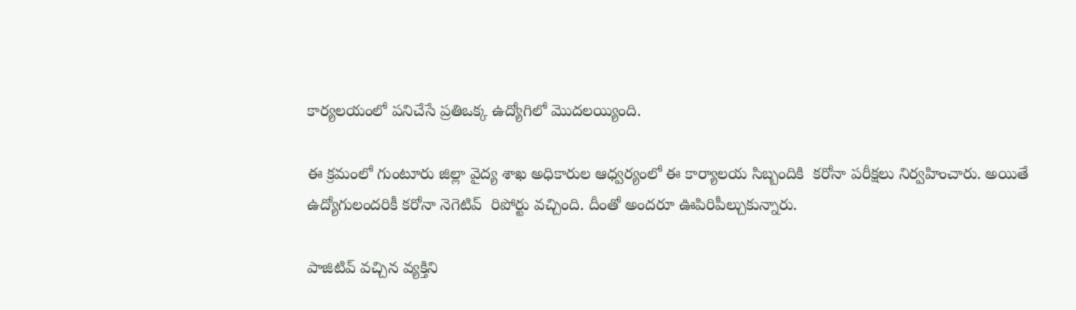కార్యలయంలో పనిచేసే ప్రతిఒక్క ఉద్యోగిలో మొదలయ్యింది.

ఈ క్రమంలో గుంటూరు జిల్లా వైద్య శాఖ అధికారుల ఆధ్వర్యంలో ఈ కార్యాలయ సిబ్బందికి  కరోనా పరీక్షలు నిర్వహించారు. అయితే ఉద్యోగులందరికీ కరోనా నెగెటివ్  రిపోర్టు వచ్చింది. దీంతో అందరూ ఊపిరిపీల్చుకున్నారు.

పాజిటివ్ వచ్చిన వ్యక్తిని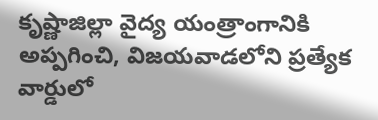కృష్ణాజిల్లా వైద్య యంత్రాంగానికి అప్పగించి, విజయవాడలోని ప్రత్యేక వార్డులో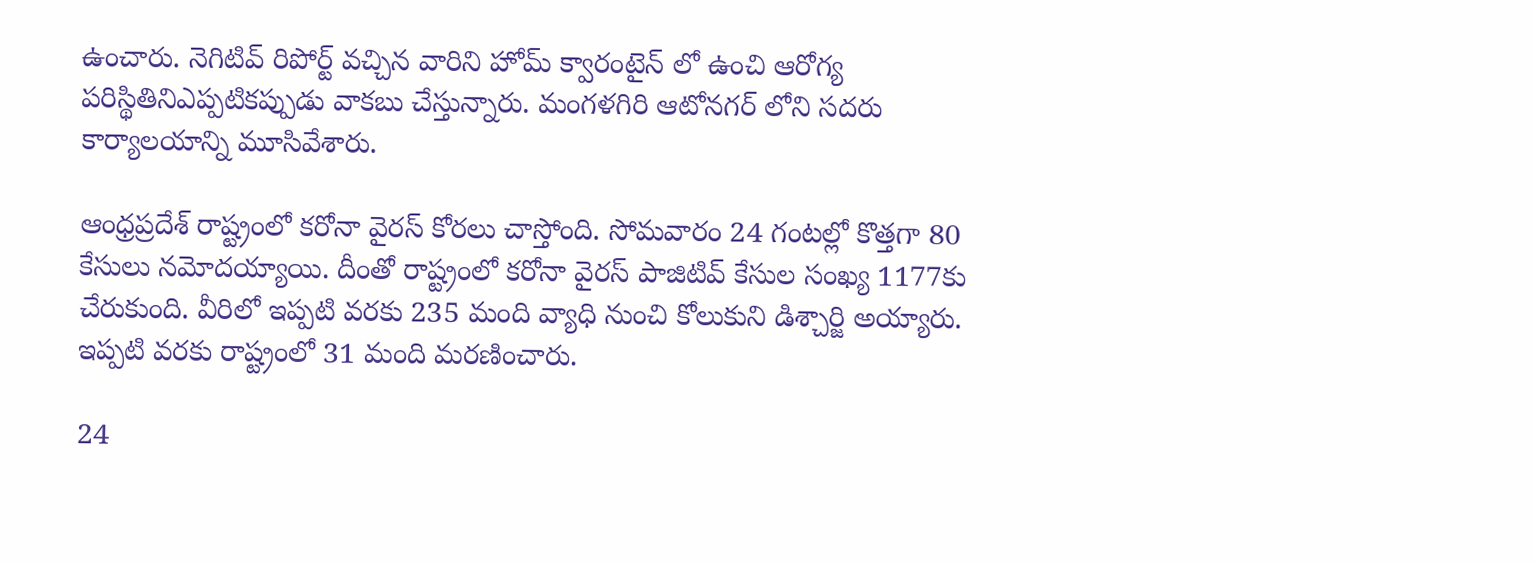ఉంచారు. నెగిటివ్ రిపోర్ట్ వచ్చిన వారిని హోమ్ క్వారంటైన్ లో ఉంచి ఆరోగ్య పరిస్థితినిఎప్పటికప్పుడు వాకబు చేస్తున్నారు. మంగళగిరి ఆటోనగర్ లోని సదరు కార్యాలయాన్ని మూసివేశారు.

ఆంధ్రప్రదేశ్ రాష్ట్రంలో కరోనా వైరస్ కోరలు చాస్తోంది. సోమవారం 24 గంటల్లో కొత్తగా 80 కేసులు నమోదయ్యాయి. దీంతో రాష్ట్రంలో కరోనా వైరస్ పాజిటివ్ కేసుల సంఖ్య 1177కు చేరుకుంది. వీరిలో ఇప్పటి వరకు 235 మంది వ్యాధి నుంచి కోలుకుని డిశ్చార్జి అయ్యారు. ఇప్పటి వరకు రాష్ట్రంలో 31 మంది మరణించారు.

24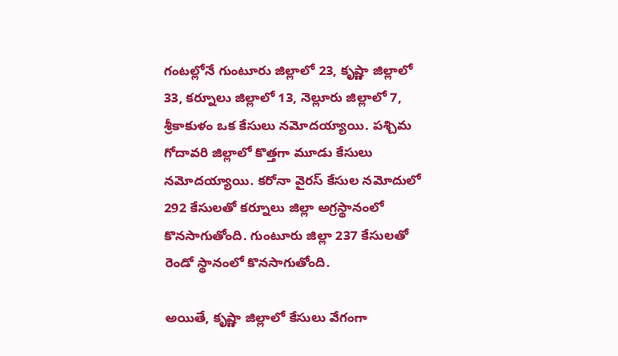గంటల్లోనే గుంటూరు జిల్లాలో 23, కృష్ణా జిల్లాలో 33, కర్నూలు జిల్లాలో 13, నెల్లూరు జిల్లాలో 7, శ్రీకాకుళం ఒక కేసులు నమోదయ్యాయి. పశ్చిమ గోదావరి జిల్లాలో కొత్తగా మూడు కేసులు నమోదయ్యాయి. కరోనా వైరస్ కేసుల నమోదులో 292 కేసులతో కర్నూలు జిల్లా అగ్రస్థానంలో కొనసాగుతోంది. గుంటూరు జిల్లా 237 కేసులతో రెండో స్థానంలో కొనసాగుతోంది.

అయితే, కృష్ణా జిల్లాలో కేసులు వేగంగా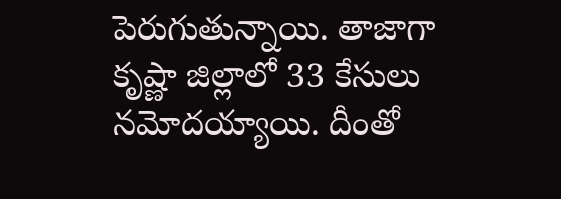పెరుగుతున్నాయి. తాజాగా కృష్ణా జిల్లాలో 33 కేసులు నమోదయ్యాయి. దీంతో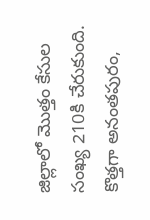జిల్లాలో మొత్తం కేసుల సంఖ్య 210కి చేరుకుంది. కొత్తగా అనంతపురం,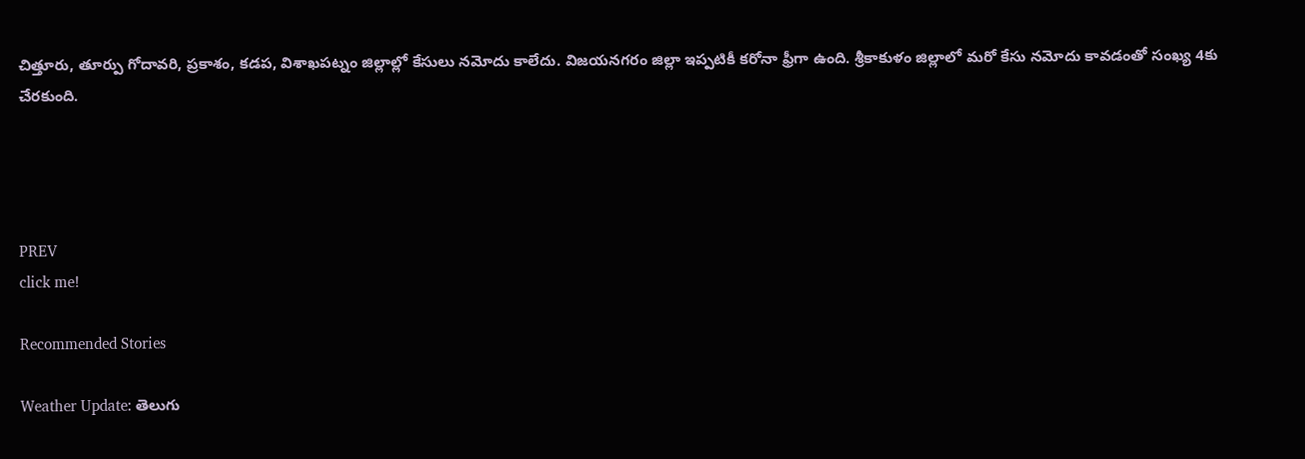చిత్తూరు, తూర్పు గోదావరి, ప్రకాశం, కడప, విశాఖపట్నం జిల్లాల్లో కేసులు నమోదు కాలేదు. విజయనగరం జిల్లా ఇప్పటికీ కరోనా ఫ్రీగా ఉంది. శ్రీకాకుళం జిల్లాలో మరో కేసు నమోదు కావడంతో సంఖ్య 4కు చేరకుంది.




PREV
click me!

Recommended Stories

Weather Update: తెలుగు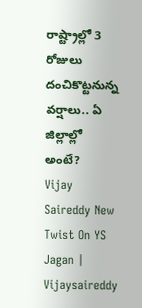రాష్ట్రాల్లో 3 రోజులు దంచికొట్టనున్న వర్షాలు.. ఏ జిల్లాల్లో అంటే?
Vijay Saireddy New Twist On YS Jagan | Vijaysaireddy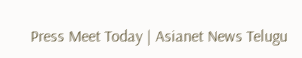Press Meet Today | Asianet News Telugu